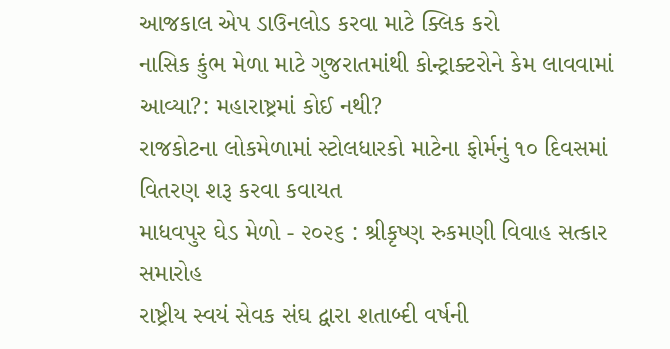આજકાલ એપ ડાઉનલોડ કરવા માટે ક્લિક કરો
નાસિક કુંભ મેળા માટે ગુજરાતમાંથી કોન્ટ્રાક્ટરોને કેમ લાવવામાં આવ્યા?: મહારાષ્ટ્રમાં કોઈ નથી?
રાજકોટના લોકમેળામાં સ્ટોલધારકો માટેના ફોર્મનું ૧૦ દિવસમાં વિતરણ શરૂ કરવા કવાયત
માધવપુર ઘેડ મેળો - ૨૦૨૬ : શ્રીકૃષ્ણ રુકમણી વિવાહ સત્કાર સમારોહ
રાષ્ટ્રીય સ્વયં સેવક સંઘ દ્વારા શતાબ્દી વર્ષની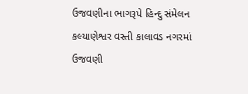ઉજવણીના ભાગરૂપે હિન્દુ સંમેલન કલ્યાણેશ્વર વસ્તી કાલાવડ નગરમાં ઉજવણી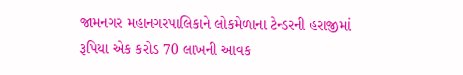જામનગર મહાનગરપાલિકાને લોકમેળાના ટેન્ડરની હરાજીમાં રૂપિયા એક કરોડ 70 લાખની આવક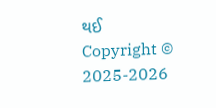થઈ
Copyright © 2025-2026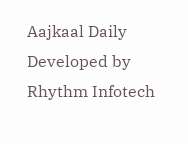Aajkaal Daily
Developed by Rhythm Infotech